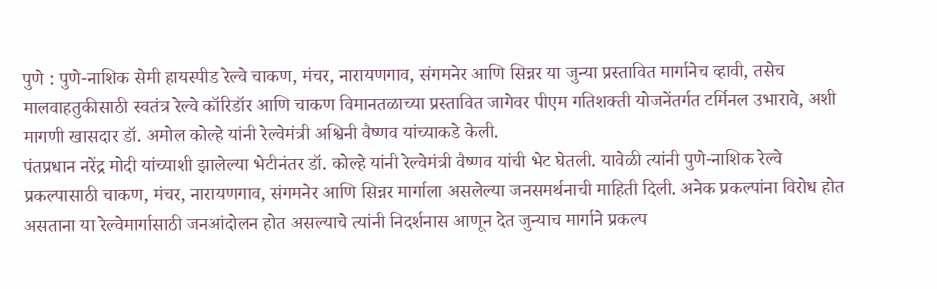पुणे : पुणे-नाशिक सेमी हायस्पीड रेल्वे चाकण, मंचर, नारायणगाव, संगमनेर आणि सिन्नर या जुन्या प्रस्तावित मार्गानेच व्हावी, तसेच मालवाहतुकीसाठी स्वतंत्र रेल्वे कॉरिडॉर आणि चाकण विमानतळाच्या प्रस्तावित जागेवर पीएम गतिशक्ती योजनेंतर्गत टर्मिनल उभारावे, अशी मागणी खासदार डॉ. अमोल कोल्हे यांनी रेल्वेमंत्री अश्विनी वैष्णव यांच्याकडे केली.
पंतप्रधान नरेंद्र मोदी यांच्याशी झालेल्या भेटीनंतर डॉ. कोल्हे यांनी रेल्वेमंत्री वैष्णव यांची भेट घेतली. यावेळी त्यांनी पुणे-नाशिक रेल्वे प्रकल्पासाठी चाकण, मंचर, नारायणगाव, संगमनेर आणि सिन्नर मार्गाला असलेल्या जनसमर्थनाची माहिती दिली. अनेक प्रकल्पांना विरोध होत असताना या रेल्वेमार्गासाठी जनआंदोलन होत असल्याचे त्यांनी निदर्शनास आणून देत जुन्याच मार्गाने प्रकल्प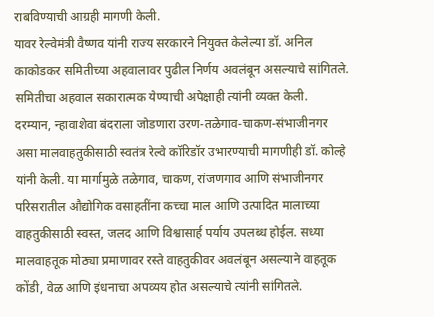राबविण्याची आग्रही मागणी केली.
यावर रेल्वेमंत्री वैष्णव यांनी राज्य सरकारने नियुक्त केलेल्या डॉ. अनिल काकोडकर समितीच्या अहवालावर पुढील निर्णय अवलंबून असल्याचे सांगितले. समितीचा अहवाल सकारात्मक येण्याची अपेक्षाही त्यांनी व्यक्त केली.
दरम्यान, न्हावाशेवा बंदराला जोडणारा उरण-तळेगाव-चाकण-संभाजीनगर असा मालवाहतुकीसाठी स्वतंत्र रेल्वे कॉरिडॉर उभारण्याची मागणीही डॉ. कोल्हे यांनी केली. या मार्गामुळे तळेगाव, चाकण, रांजणगाव आणि संभाजीनगर परिसरातील औद्योगिक वसाहतींना कच्चा माल आणि उत्पादित मालाच्या वाहतुकीसाठी स्वस्त, जलद आणि विश्वासार्ह पर्याय उपलब्ध होईल. सध्या मालवाहतूक मोठ्या प्रमाणावर रस्ते वाहतुकीवर अवलंबून असल्याने वाहतूक कोंडी, वेळ आणि इंधनाचा अपव्यय होत असल्याचे त्यांनी सांगितले.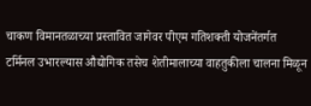चाकण विमानतळाच्या प्रस्तावित जागेवर पीएम गतिशक्ती योजनेंतर्गत टर्मिनल उभारल्यास औद्योगिक तसेच शेतीमालाच्या वाहतुकीला चालना मिळून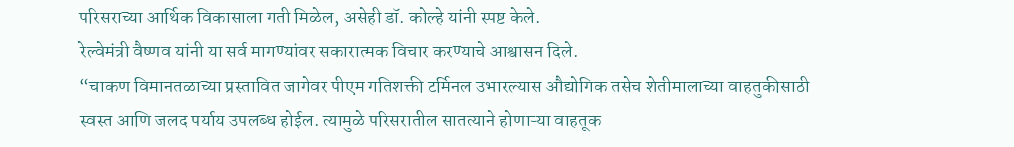परिसराच्या आर्थिक विकासाला गती मिळेल, असेही डॉ. कोल्हे यांनी स्पष्ट केले.
रेल्वेमंत्री वैष्णव यांनी या सर्व मागण्यांवर सकारात्मक विचार करण्याचे आश्वासन दिले.
“चाकण विमानतळाच्या प्रस्तावित जागेवर पीएम गतिशक्ती टर्मिनल उभारल्यास औद्योगिक तसेच शेतीमालाच्या वाहतुकीसाठी स्वस्त आणि जलद पर्याय उपलब्ध होईल. त्यामुळे परिसरातील सातत्याने होणाऱ्या वाहतूक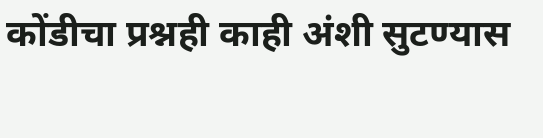कोंडीचा प्रश्नही काही अंशी सुटण्यास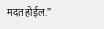मदत होईल.”